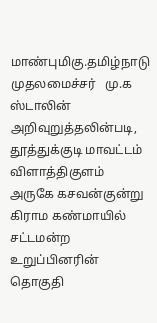மாண்புமிகு.தமிழ்நாடு முதலமைச்சர்   மு.க ஸ்டாலின் அறிவுறுத்தலின்படி, தூத்துக்குடி மாவட்டம் விளாத்திகுளம் அருகே கசவன்குன்று கிராம கண்மாயில் சட்டமன்ற உறுப்பினரின்   தொகுதி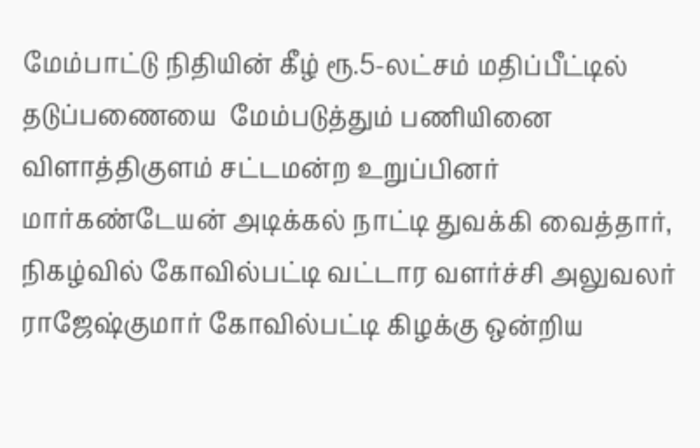மேம்பாட்டு நிதியின் கீழ் ரூ.5-லட்சம் மதிப்பீட்டில் தடுப்பணையை  மேம்படுத்தும் பணியினை விளாத்திகுளம் சட்டமன்ற உறுப்பினர் மார்கண்டேயன் அடிக்கல் நாட்டி துவக்கி வைத்தார், நிகழ்வில் கோவில்பட்டி வட்டார வளர்ச்சி அலுவலர் ராஜேஷ்குமார் கோவில்பட்டி கிழக்கு ஒன்றிய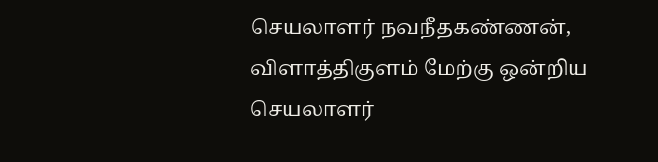செயலாளர் நவநீதகண்ணன், விளாத்திகுளம் மேற்கு ஒன்றிய செயலாளர்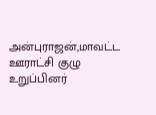அன்புராஜன்,மாவட்ட ஊராட்சி குழு உறுப்பினர்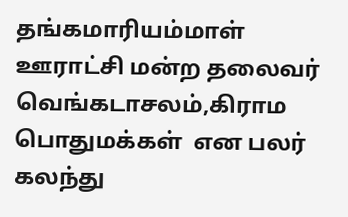தங்கமாரியம்மாள் ஊராட்சி மன்ற தலைவர் வெங்கடாசலம்,கிராம பொதுமக்கள்  என பலர் கலந்து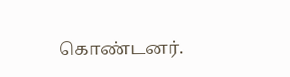கொண்டனர்.